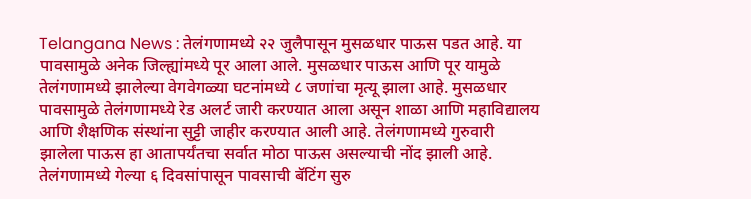Telangana News : तेलंगणामध्ये २२ जुलैपासून मुसळधार पाऊस पडत आहे. या पावसामुळे अनेक जिल्ह्यांमध्ये पूर आला आले. मुसळधार पाऊस आणि पूर यामुळे तेलंगणामध्ये झालेल्या वेगवेगळ्या घटनांमध्ये ८ जणांचा मृत्यू झाला आहे. मुसळधार पावसामुळे तेलंगणामध्ये रेड अलर्ट जारी करण्यात आला असून शाळा आणि महाविद्यालय आणि शैक्षणिक संस्थांना सुट्टी जाहीर करण्यात आली आहे. तेलंगणामध्ये गुरुवारी झालेला पाऊस हा आतापर्यंतचा सर्वात मोठा पाऊस असल्याची नोंद झाली आहे.
तेलंगणामध्ये गेल्या ६ दिवसांपासून पावसाची बॅटिंग सुरु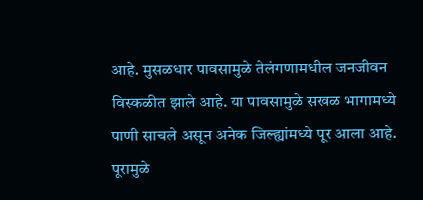आहे. मुसळधार पावसामुळे तेलंगणामधील जनजीवन विस्कळीत झाले आहे. या पावसामुळे सखळ भागामध्ये पाणी साचले असून अनेक जिल्ह्यांमध्ये पूर आला आहे. पूरामुळे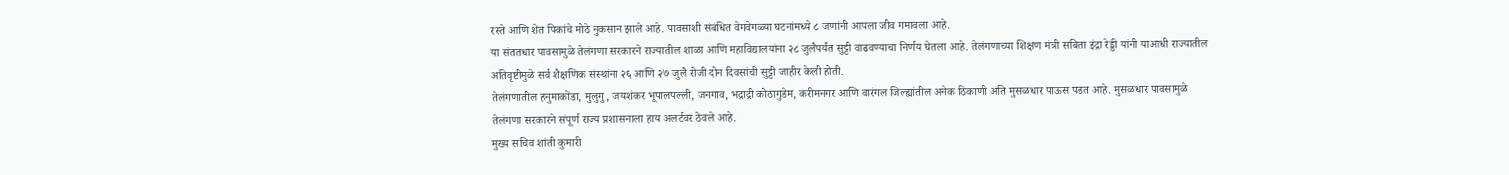रस्ते आणि शेत पिकांचे मोठे नुकसान झाले आहे. पावसाशी संबंधित वेगवेगळ्या घटनांमध्ये ८ जणांनी आपला जीव गमावला आहे.
या संततधार पावसामुळे तेलंगणा सरकारने राज्यातील शाळा आणि महाविद्यालयांना २८ जुलैपर्यंत सुट्टी वाढवण्याचा निर्णय घेतला आहे. तेलंगणाच्या शिक्षण मंत्री सबिता इंद्रा रेड्डी यांनी याआधी राज्यातील अतिवृष्टीमुळे सर्व शैक्षणिक संस्थांना २६ आणि २७ जुलै रोजी दोन दिवसांची सुट्टी जाहीर केली होती.
तेलंगणातील हनुमाकोंडा, मुलुगु, जयशंकर भूपालपल्ली, जनगाव, भद्राद्री कोठागुडेम, करीमनगर आणि वारंगल जिल्ह्यांतील अनेक ठिकाणी अति मुसळधार पाऊस पडत आहे. मुसळधार पावसामुळे तेलंगणा सरकारने संपूर्ण राज्य प्रशासनाला हाय अलर्टवर ठेवले आहे.
मुख्य सचिव शांती कुमारी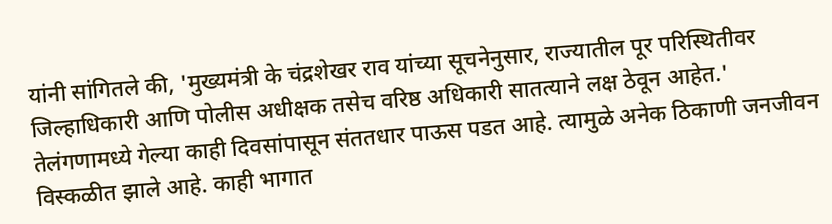यांनी सांगितले की, 'मुख्यमंत्री के चंद्रशेखर राव यांच्या सूचनेनुसार, राज्यातील पूर परिस्थितीवर जिल्हाधिकारी आणि पोलीस अधीक्षक तसेच वरिष्ठ अधिकारी सातत्याने लक्ष ठेवून आहेत.' तेलंगणामध्ये गेल्या काही दिवसांपासून संततधार पाऊस पडत आहे. त्यामुळे अनेक ठिकाणी जनजीवन विस्कळीत झाले आहे. काही भागात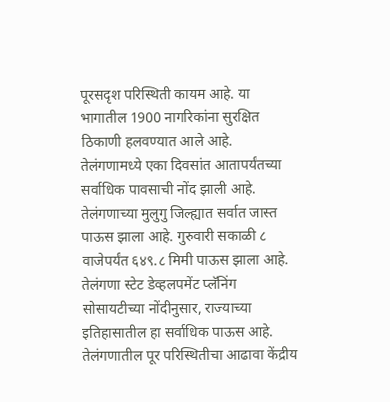पूरसदृश परिस्थिती कायम आहे. या भागातील 1900 नागरिकांना सुरक्षित ठिकाणी हलवण्यात आले आहे.
तेलंगणामध्ये एका दिवसांत आतापर्यंतच्या सर्वाधिक पावसाची नोंद झाली आहे. तेलंगणाच्या मुलुगु जिल्ह्यात सर्वात जास्त पाऊस झाला आहे. गुरुवारी सकाळी ८ वाजेपर्यंत ६४९.८ मिमी पाऊस झाला आहे. तेलंगणा स्टेट डेव्हलपमेंट प्लॅनिंग सोसायटीच्या नोंदीनुसार, राज्याच्या इतिहासातील हा सर्वाधिक पाऊस आहे. तेलंगणातील पूर परिस्थितीचा आढावा केंद्रीय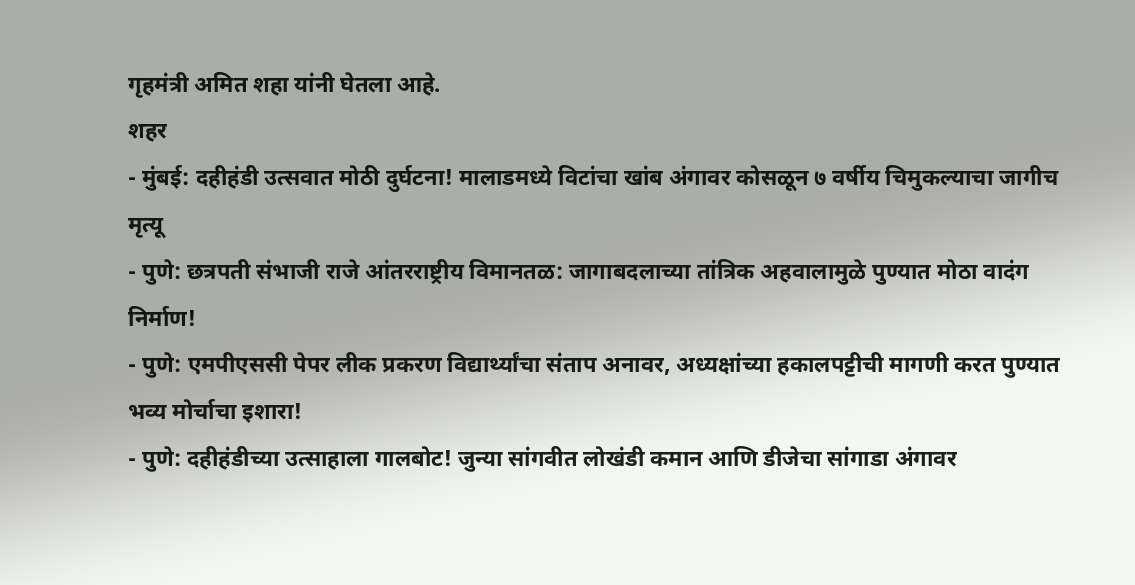गृहमंत्री अमित शहा यांनी घेतला आहे.
शहर
- मुंबई: दहीहंडी उत्सवात मोठी दुर्घटना! मालाडमध्ये विटांचा खांब अंगावर कोसळून ७ वर्षीय चिमुकल्याचा जागीच मृत्यू
- पुणे: छत्रपती संभाजी राजे आंतरराष्ट्रीय विमानतळ: जागाबदलाच्या तांत्रिक अहवालामुळे पुण्यात मोठा वादंग निर्माण!
- पुणे: एमपीएससी पेपर लीक प्रकरण विद्यार्थ्यांचा संताप अनावर, अध्यक्षांच्या हकालपट्टीची मागणी करत पुण्यात भव्य मोर्चाचा इशारा!
- पुणे: दहीहंडीच्या उत्साहाला गालबोट! जुन्या सांगवीत लोखंडी कमान आणि डीजेचा सांगाडा अंगावर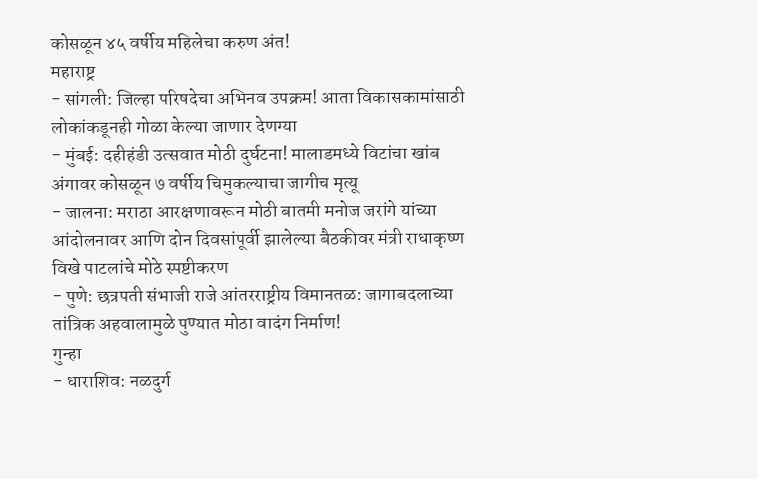कोसळून ४५ वर्षीय महिलेचा करुण अंत!
महाराष्ट्र
- सांगली: जिल्हा परिषदेचा अभिनव उपक्रम! आता विकासकामांसाठी लोकांकडूनही गोळा केल्या जाणार देणग्या
- मुंबई: दहीहंडी उत्सवात मोठी दुर्घटना! मालाडमध्ये विटांचा खांब अंगावर कोसळून ७ वर्षीय चिमुकल्याचा जागीच मृत्यू
- जालना: मराठा आरक्षणावरून मोठी बातमी मनोज जरांगे यांच्या आंदोलनावर आणि दोन दिवसांपूर्वी झालेल्या बैठकीवर मंत्री राधाकृष्ण विखे पाटलांचे मोठे स्पष्टीकरण
- पुणे: छत्रपती संभाजी राजे आंतरराष्ट्रीय विमानतळ: जागाबदलाच्या तांत्रिक अहवालामुळे पुण्यात मोठा वादंग निर्माण!
गुन्हा
- धाराशिव: नळदुर्ग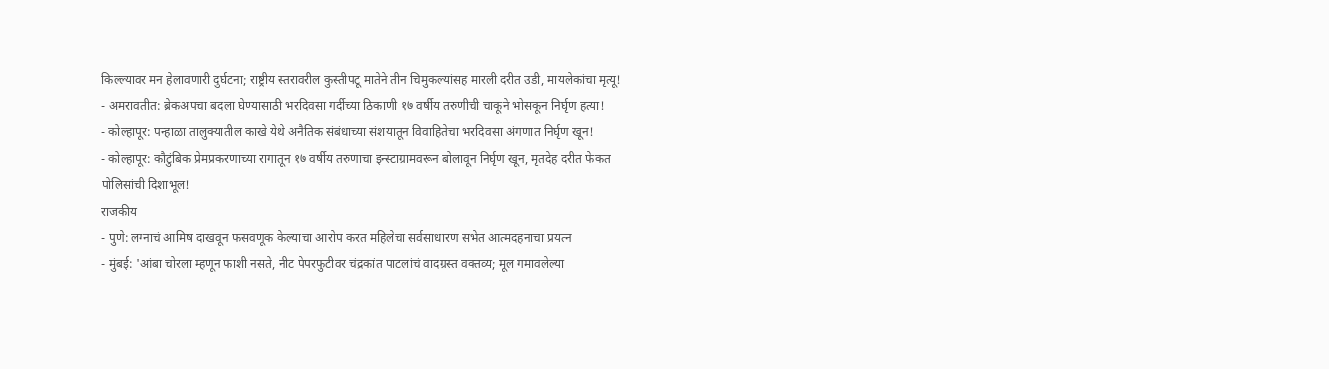किल्ल्यावर मन हेलावणारी दुर्घटना; राष्ट्रीय स्तरावरील कुस्तीपटू मातेने तीन चिमुकल्यांसह मारली दरीत उडी, मायलेकांचा मृत्यू!
- अमरावतीत: ब्रेकअपचा बदला घेण्यासाठी भरदिवसा गर्दीच्या ठिकाणी १७ वर्षीय तरुणीची चाकूने भोसकून निर्घृण हत्या!
- कोल्हापूर: पन्हाळा तालुक्यातील काखे येथे अनैतिक संबंधाच्या संशयातून विवाहितेचा भरदिवसा अंगणात निर्घृण खून!
- कोल्हापूर: कौटुंबिक प्रेमप्रकरणाच्या रागातून १७ वर्षीय तरुणाचा इन्स्टाग्रामवरून बोलावून निर्घृण खून, मृतदेह दरीत फेकत पोलिसांची दिशाभूल!
राजकीय
- पुणे: लग्नाचं आमिष दाखवून फसवणूक केल्याचा आरोप करत महिलेचा सर्वसाधारण सभेत आत्मदहनाचा प्रयत्न
- मुंबई: 'आंबा चोरला म्हणून फाशी नसते, नीट पेपरफुटीवर चंद्रकांत पाटलांचं वादग्रस्त वक्तव्य; मूल गमावलेल्या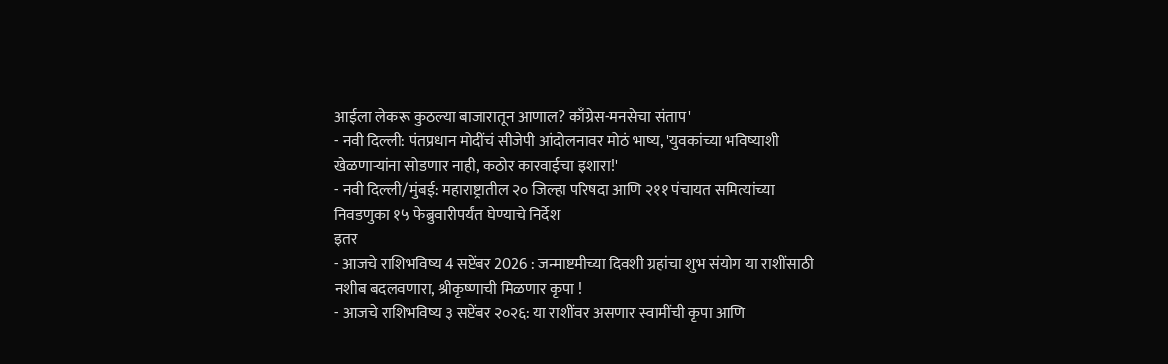आईला लेकरू कुठल्या बाजारातून आणाल? काँग्रेस-मनसेचा संताप'
- नवी दिल्ली: पंतप्रधान मोदींचं सीजेपी आंदोलनावर मोठं भाष्य, 'युवकांच्या भविष्याशी खेळणाऱ्यांना सोडणार नाही, कठोर कारवाईचा इशारा!'
- नवी दिल्ली/मुंबई: महाराष्ट्रातील २० जिल्हा परिषदा आणि २११ पंचायत समित्यांच्या निवडणुका १५ फेब्रुवारीपर्यंत घेण्याचे निर्देश
इतर
- आजचे राशिभविष्य 4 सप्टेंबर 2026 : जन्माष्टमीच्या दिवशी ग्रहांचा शुभ संयोग या राशींसाठी नशीब बदलवणारा, श्रीकृष्णाची मिळणार कृपा !
- आजचे राशिभविष्य ३ सप्टेंबर २०२६: या राशींवर असणार स्वामींची कृपा आणि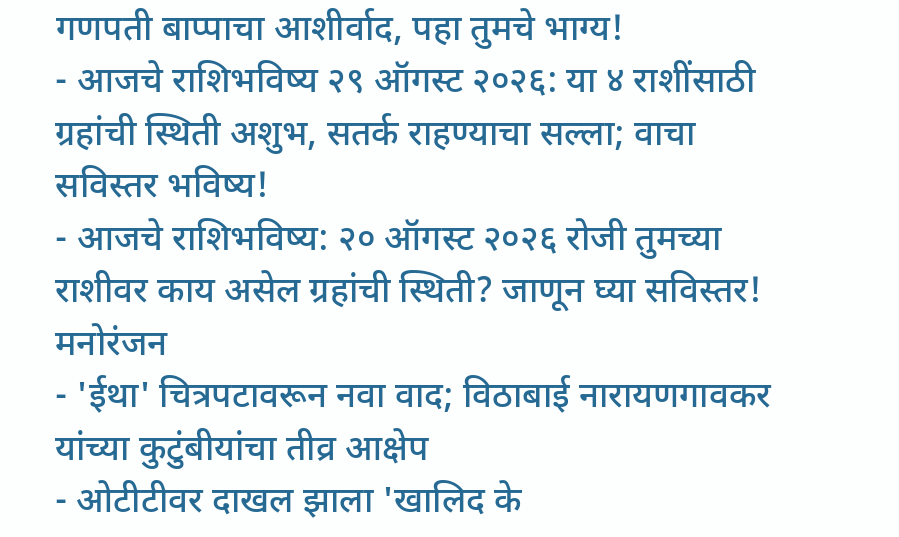गणपती बाप्पाचा आशीर्वाद, पहा तुमचे भाग्य!
- आजचे राशिभविष्य २९ ऑगस्ट २०२६: या ४ राशींसाठी ग्रहांची स्थिती अशुभ, सतर्क राहण्याचा सल्ला; वाचा सविस्तर भविष्य!
- आजचे राशिभविष्य: २० ऑगस्ट २०२६ रोजी तुमच्या राशीवर काय असेल ग्रहांची स्थिती? जाणून घ्या सविस्तर!
मनोरंजन
- 'ईथा' चित्रपटावरून नवा वाद; विठाबाई नारायणगावकर यांच्या कुटुंबीयांचा तीव्र आक्षेप
- ओटीटीवर दाखल झाला 'खालिद के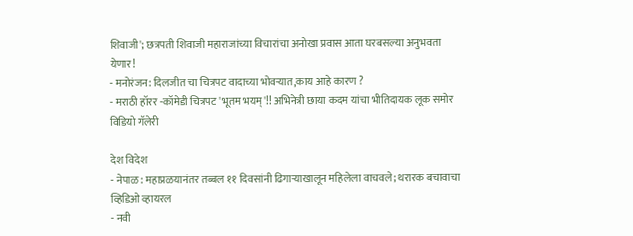शिवाजी'; छत्रपती शिवाजी महाराजांच्या विचारांचा अनोखा प्रवास आता घरबसल्या अनुभवता येणार!
- मनोरंजन: दिलजीत चा चित्रपट वादाच्या भोवऱ्यात,काय आहे कारण ?
- मराठी हॉरर -कॉमेडी चित्रपट 'भूतम भयम्'!! अभिनेत्री छाया कदम यांचा भीतिदायक लूक समोर
विडियो गॅलेरी

देश विदेश
- नेपाळ: महाप्रळयानंतर तब्बल ११ दिवसांनी ढिगाऱ्याखालून महिलेला वाचवले; थरारक बचावाचा व्हिडिओ व्हायरल
- नवी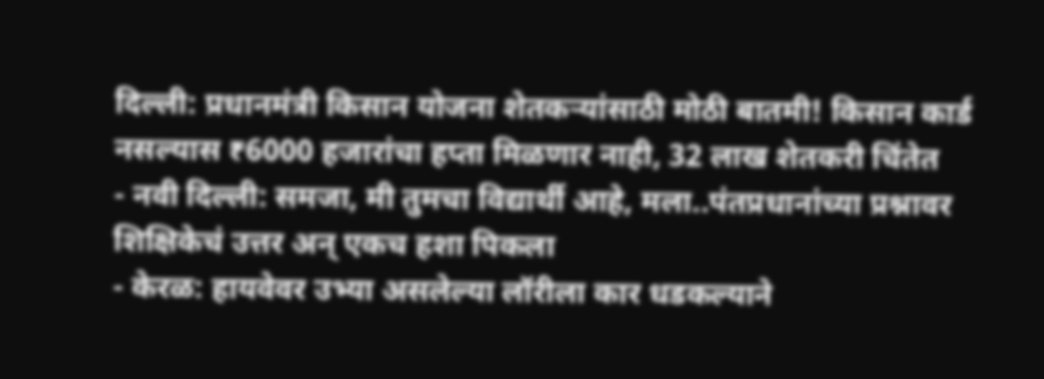दिल्ली: प्रधानमंत्री किसान योजना शेतकऱ्यांसाठी मोठी बातमी! किसान कार्ड नसल्यास ₹6000 हजारांचा हप्ता मिळणार नाही, 32 लाख शेतकरी चिंतेत
- नवी दिल्ली: समजा, मी तुमचा विद्यार्थी आहे, मला..पंतप्रधानांच्या प्रश्नावर शिक्षिकेचं उत्तर अन् एकच हशा पिकला
- केरळ: हायवेवर उभ्या असलेल्या लॉरीला कार धडकल्याने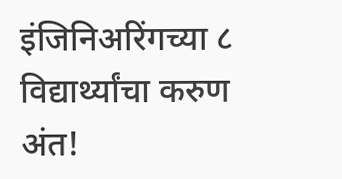इंजिनिअरिंगच्या ८ विद्यार्थ्यांचा करुण अंत!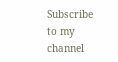Subscribe to my channel